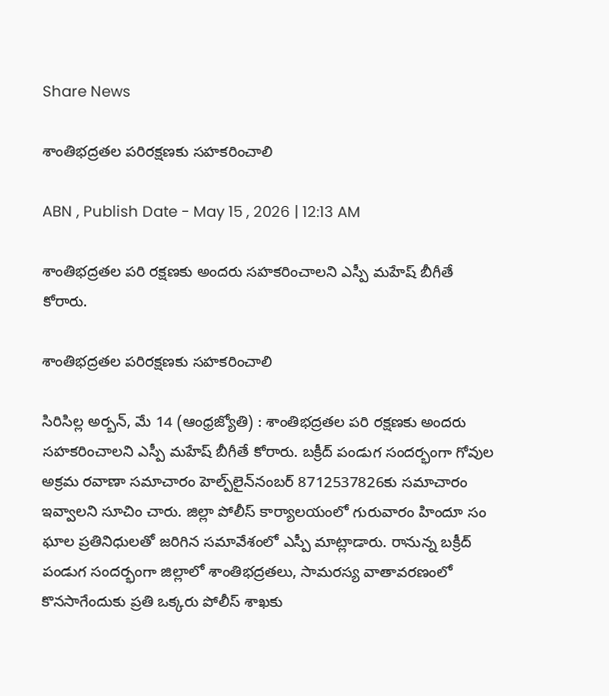Share News

శాంతిభద్రతల పరిరక్షణకు సహకరించాలి

ABN , Publish Date - May 15 , 2026 | 12:13 AM

శాంతిభద్రతల పరి రక్షణకు అందరు సహకరించాలని ఎస్పీ మహేష్‌ బీగీతే కోరారు.

శాంతిభద్రతల పరిరక్షణకు సహకరించాలి

సిరిసిల్ల అర్బన్‌, మే 14 (ఆంధ్రజ్యోతి) : శాంతిభద్రతల పరి రక్షణకు అందరు సహకరించాలని ఎస్పీ మహేష్‌ బీగీతే కోరారు. బక్రీద్‌ పండుగ సందర్భంగా గోవుల అక్రమ రవాణా సమాచారం హెల్ప్‌లైన్‌నంబర్‌ 8712537826కు సమాచారం ఇవ్వాలని సూచిం చారు. జిల్లా పోలీస్‌ కార్యాలయంలో గురువారం హిందూ సం ఘాల ప్రతినిధులతో జరిగిన సమావేశంలో ఎస్పీ మాట్లాడారు. రానున్న బక్రీద్‌ పండుగ సందర్భంగా జిల్లాలో శాంతిభద్రతలు, సామరస్య వాతావరణంలో కొనసాగేందుకు ప్రతి ఒక్కరు పోలీస్‌ శాఖకు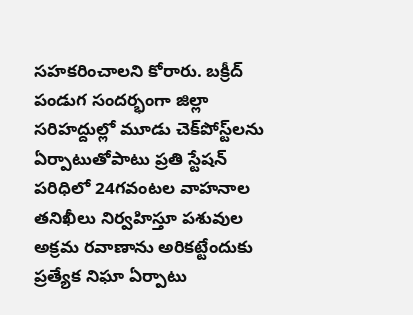సహకరించాలని కోరారు. బక్రీద్‌ పండుగ సందర్భంగా జిల్లా సరిహద్దుల్లో మూడు చెక్‌పోస్ట్‌లను ఏర్పాటుతోపాటు ప్రతి స్టేషన్‌ పరిధిలో 24గవంటల వాహనాల తనిఖీలు నిర్వహిస్తూ పశువుల అక్రమ రవాణాను అరికట్టేందుకు ప్రత్యేక నిఘా ఏర్పాటు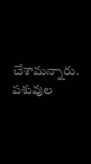చేశామన్నారు. పశువుల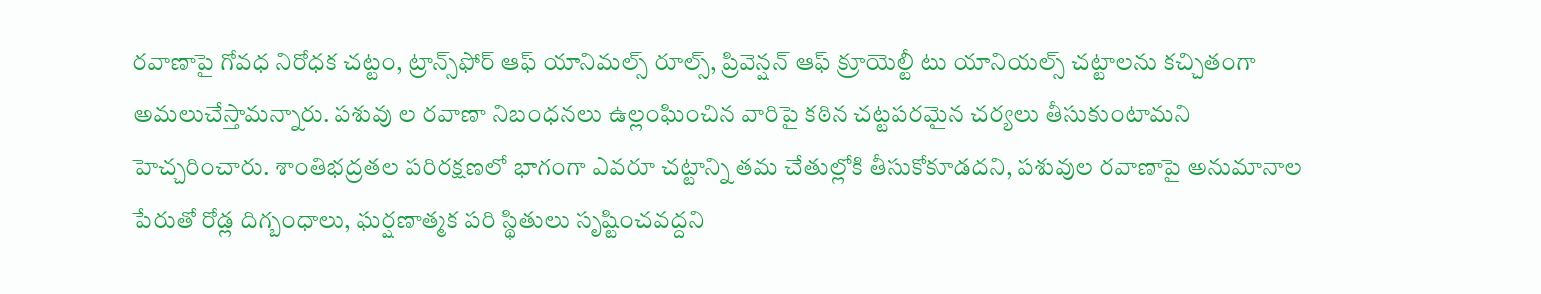రవాణాపై గోవధ నిరోధక చట్టం, ట్రాన్స్‌ఫోర్‌ ఆఫ్‌ యానిమల్స్‌ రూల్స్‌, ప్రివెన్షన్‌ ఆఫ్‌ క్రూయెల్టీ టు యానియల్స్‌ చట్టాలను కచ్చితంగా అమలుచేస్తామన్నారు. పశువు ల రవాణా నిబంధనలు ఉల్లంఘించిన వారిపై కఠిన చట్టపరమైన చర్యలు తీసుకుంటామని హెచ్చరించారు. శాంతిభద్రతల పరిరక్షణలో భాగంగా ఎవరూ చట్టాన్ని తమ చేతుల్లోకి తీసుకోకూడదని, పశువుల రవాణాపై అనుమానాల పేరుతో రోడ్ల దిగ్బంధాలు, ఘర్షణాత్మక పరి స్థితులు సృష్టించవద్దని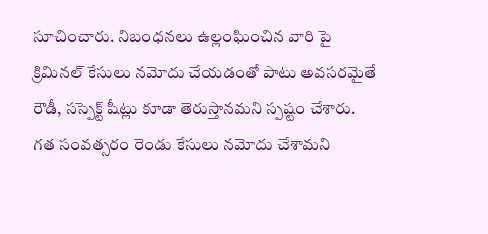సూచించారు. నిబంధనలు ఉల్లంఘించిన వారి పై క్రిమినల్‌ కేసులు నమోదు చేయడంతో పాటు అవసరమైతే రౌడీ, సస్పెక్ట్‌ షీట్లు కూడా తెరుస్తానమని స్పష్టం చేశారు. గత సంవత్సరం రెండు కేసులు నమోదు చేశామని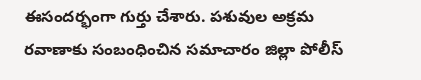ఈసందర్భంగా గుర్తు చేశారు. పశువుల అక్రమ రవాణాకు సంబంధించిన సమాచారం జిల్లా పోలీస్‌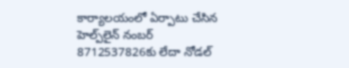కార్యాలయంలో ఏర్పాటు చేసిన హెల్ప్‌లైన్‌ నంబర్‌ 8712537826కు లేదా నోడల్‌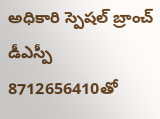అధికారి స్పెషల్‌ బ్రాంచ్‌ డీఎస్పీ 8712656410తో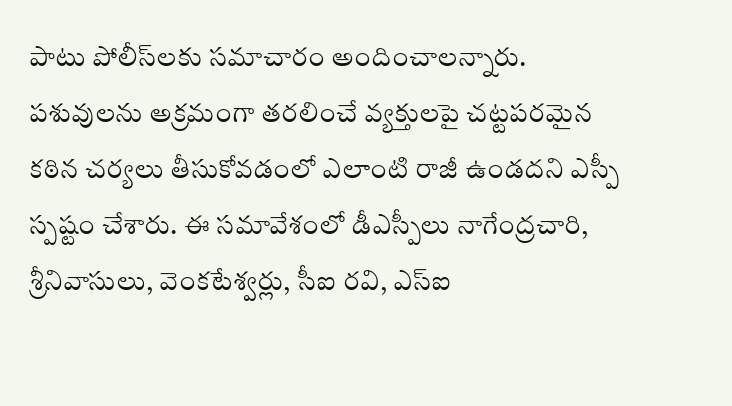పాటు పోలీస్‌లకు సమాచారం అందించాలన్నారు. పశువులను అక్రమంగా తరలించే వ్యక్తులపై చట్టపరమైన కఠిన చర్యలు తీసుకోవడంలో ఎలాంటి రాజీ ఉండదని ఎస్పీ స్పష్టం చేశారు. ఈ సమావేశంలో డీఎస్పీలు నాగేంద్రచారి, శ్రీనివాసులు, వెంకటేశ్వర్లు, సీఐ రవి, ఎస్‌ఐ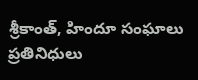శ్రీకాంత్‌, హిందూ సంఘాలు ప్రతినిధులు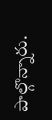పాల్గొన్నారు.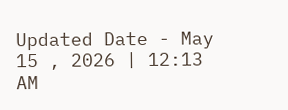Updated Date - May 15 , 2026 | 12:13 AM